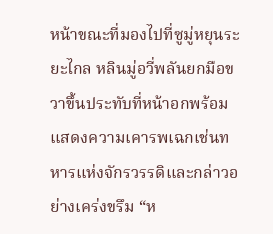หน้าขณะที่มองไปที่ซูมู่หยุนระยะไกล หลินมู่อวี่พลันยกมือขวาขึ้นประทับที่หน้าอกพร้อมแสดงความเคารพเฉกเช่นทหารแห่งจักรวรรดิและกล่าวอย่างเคร่งขรึม “ห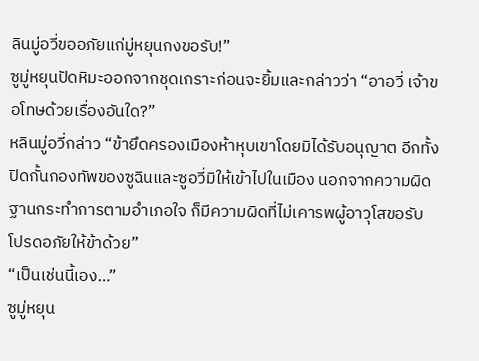ลินมู่อวี่ขออภัยแก่มู่หยุนกงขอรับ!”
ซูมู่หยุนปัดหิมะออกจากชุดเกราะก่อนจะยิ้มและกล่าวว่า “อาอวี่ เจ้าขอโทษด้วยเรื่องอันใด?”
หลินมู่อวี่กล่าว “ข้ายึดครองเมืองห้าหุบเขาโดยมิได้รับอนุญาต อีกทั้งปิดกั้นกองทัพของซูฉินและซูอวี่มิให้เข้าไปในเมือง นอกจากความผิดฐานกระทำการตามอำเภอใจ ก็มีความผิดที่ไม่เคารพผู้อาวุโสขอรับ โปรดอภัยให้ข้าด้วย”
“เป็นเช่นนี้เอง…”
ซูมู่หยุน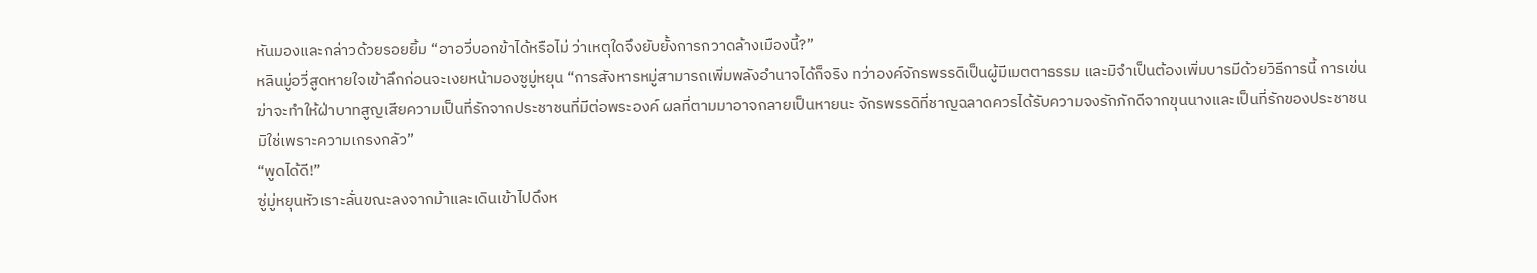หันมองและกล่าวด้วยรอยยิ้ม “อาอวี่บอกข้าได้หรือไม่ ว่าเหตุใดจึงยับยั้งการกวาดล้างเมืองนี้?”
หลินมู่อวี่สูดหายใจเข้าลึกก่อนจะเงยหน้ามองซูมู่หยุน “การสังหารหมู่สามารถเพิ่มพลังอำนาจได้ก็จริง ทว่าองค์จักรพรรดิเป็นผู้มีเมตตาธรรม และมิจำเป็นต้องเพิ่มบารมีด้วยวิธีการนี้ การเข่นฆ่าจะทำให้ฝ่าบาทสูญเสียความเป็นที่รักจากประชาชนที่มีต่อพระองค์ ผลที่ตามมาอาจกลายเป็นหายนะ จักรพรรดิที่ชาญฉลาดควรได้รับความจงรักภักดีจากขุนนางและเป็นที่รักของประชาชน มิใช่เพราะความเกรงกลัว”
“พูดได้ดี!”
ซู่มู่หยุนหัวเราะลั่นขณะลงจากม้าและเดินเข้าไปดึงห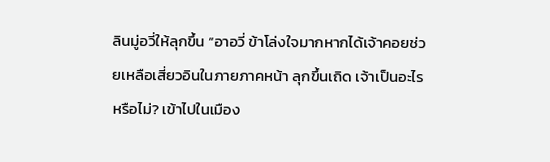ลินมู่อวี่ให้ลุกขึ้น “อาอวี่ ข้าโล่งใจมากหากได้เจ้าคอยช่วยเหลือเสี่ยวอินในภายภาคหน้า ลุกขึ้นเถิด เจ้าเป็นอะไรหรือไม่? เข้าไปในเมือง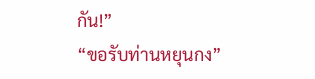กัน!”
“ขอรับท่านหยุนกง”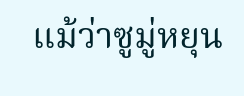แม้ว่าซูมู่หยุน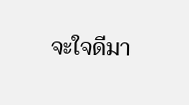จะใจดีมา